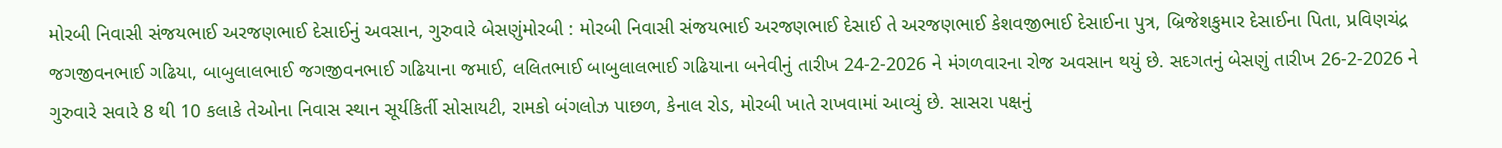મોરબી નિવાસી સંજયભાઈ અરજણભાઈ દેસાઈનું અવસાન, ગુરુવારે બેસણુંમોરબી : મોરબી નિવાસી સંજયભાઈ અરજણભાઈ દેસાઈ તે અરજણભાઈ કેશવજીભાઈ દેસાઈના પુત્ર, બ્રિજેશકુમાર દેસાઈના પિતા, પ્રવિણચંદ્ર જગજીવનભાઈ ગઢિયા, બાબુલાલભાઈ જગજીવનભાઈ ગઢિયાના જમાઈ, લલિતભાઈ બાબુલાલભાઈ ગઢિયાના બનેવીનું તારીખ 24-2-2026 ને મંગળવારના રોજ અવસાન થયું છે. સદગતનું બેસણું તારીખ 26-2-2026 ને ગુરુવારે સવારે 8 થી 10 કલાકે તેઓના નિવાસ સ્થાન સૂર્યકિર્તી સોસાયટી, રામકો બંગલોઝ પાછળ, કેનાલ રોડ, મોરબી ખાતે રાખવામાં આવ્યું છે. સાસરા પક્ષનું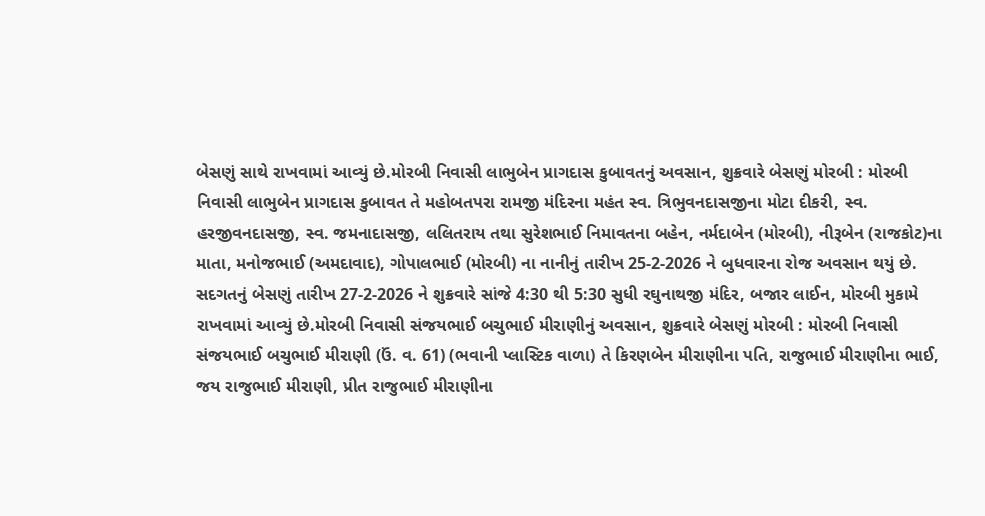બેસણું સાથે રાખવામાં આવ્યું છે.મોરબી નિવાસી લાભુબેન પ્રાગદાસ કુબાવતનું અવસાન, શુક્રવારે બેસણું મોરબી : મોરબી નિવાસી લાભુબેન પ્રાગદાસ કુબાવત તે મહોબતપરા રામજી મંદિરના મહંત સ્વ. ત્રિભુવનદાસજીના મોટા દીકરી, સ્વ. હરજીવનદાસજી, સ્વ. જમનાદાસજી, લલિતરાય તથા સુરેશભાઈ નિમાવતના બહેન, નર્મદાબેન (મોરબી), નીરૂબેન (રાજકોટ)ના માતા, મનોજભાઈ (અમદાવાદ), ગોપાલભાઈ (મોરબી) ના નાનીનું તારીખ 25-2-2026 ને બુધવારના રોજ અવસાન થયું છે. સદગતનું બેસણું તારીખ 27-2-2026 ને શુક્રવારે સાંજે 4:30 થી 5:30 સુધી રઘુનાથજી મંદિર, બજાર લાઈન, મોરબી મુકામે રાખવામાં આવ્યું છે.મોરબી નિવાસી સંજયભાઈ બચુભાઈ મીરાણીનું અવસાન, શુક્રવારે બેસણું મોરબી : મોરબી નિવાસી સંજયભાઈ બચુભાઈ મીરાણી (ઉં. વ. 61) (ભવાની પ્લાસ્ટિક વાળા) તે કિરણબેન મીરાણીના પતિ, રાજુભાઈ મીરાણીના ભાઈ, જય રાજુભાઈ મીરાણી, પ્રીત રાજુભાઈ મીરાણીના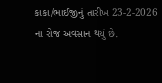કાકા/ભાઈજીનું તારીખ 23-2-2026 ના રોજ અવસાન થયું છે.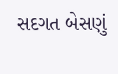સદગત બેસણું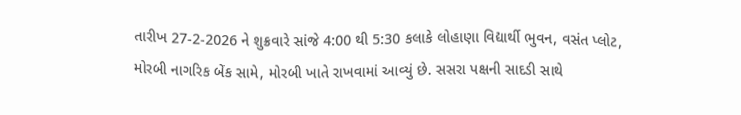તારીખ 27-2-2026 ને શુક્રવારે સાંજે 4:00 થી 5:30 કલાકે લોહાણા વિદ્યાર્થી ભુવન, વસંત પ્લોટ, મોરબી નાગરિક બેંક સામે, મોરબી ખાતે રાખવામાં આવ્યું છે. સસરા પક્ષની સાદડી સાથે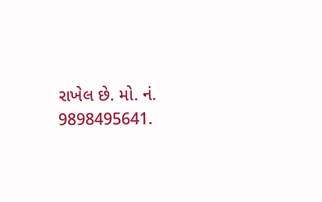રાખેલ છે. મો. નં. 9898495641.